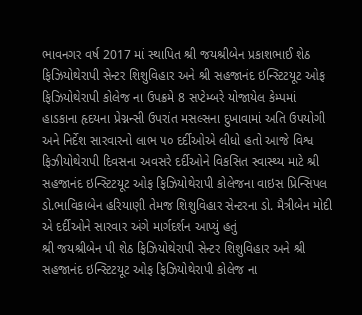ભાવનગર વર્ષ 2017 માં સ્થાપિત શ્રી જયશ્રીબેન પ્રકાશભાઈ શેઠ ફિઝિયોથેરાપી સેન્ટર શિશુવિહાર અને શ્રી સહજાનંદ ઇન્સ્ટિટયૂટ ઓફ ફિઝિયોથેરાપી કોલેજ ના ઉપક્રમે 8 સપ્ટેમ્બરે યોજાયેલ કેમ્પમાં હાડકાના હૃદયના પ્રેગ્નન્સી ઉપરાંત મસલ્સના દુખાવામાં અતિ ઉપયોગી અને નિર્દેશ સારવારનો લાભ ૫૦ દર્દીઓએ લીધો હતો આજે વિશ્વ ફિઝીયોથેરાપી દિવસના અવસરે દર્દીઓને વિકસિત સ્વાસ્થ્ય માટે શ્રી સહજાનંદ ઇન્સ્ટિટયૂટ ઓફ ફિઝિયોથેરાપી કોલેજના વાઇસ પ્રિન્સિપલ ડો.ભાવિકાબેન હરિયાણી તેમજ શિશુવિહાર સેન્ટરના ડો. મૈત્રીબેન મોદી એ દર્દીઓને સારવાર અંગે માર્ગદર્શન આપ્યું હતું
શ્રી જયશ્રીબેન પી શેઠ ફિઝિયોથેરાપી સેન્ટર શિશુવિહાર અને શ્રી સહજાનંદ ઇન્સ્ટિટયૂટ ઓફ ફિઝિયોથેરાપી કોલેજ ના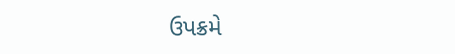ઉપક્રમે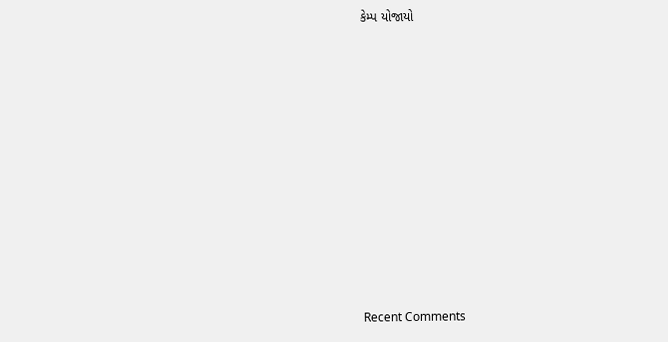કેમ્પ યોજાયો














Recent Comments